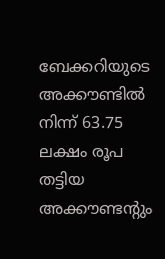ബേക്കറിയുടെ അക്ക‍ൗണ്ടിൽ നിന്ന്‌ 63.75 ലക്ഷം രൂപ തട്ടിയ അക്കൗണ്ടന്റും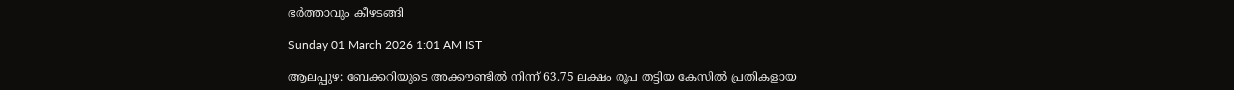ഭർത്താവും കീഴടങ്ങി

Sunday 01 March 2026 1:01 AM IST

ആലപ്പുഴ: ബേക്കറിയുടെ അക്ക‍ൗണ്ടിൽ നിന്ന്‌ 63.75 ലക്ഷം രൂപ തട്ടിയ കേസിൽ പ്രതികളായ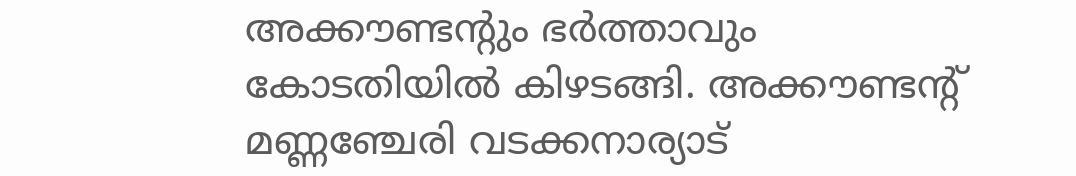അക്ക‍ൗണ്ടന്റും ഭർത്താവും കോടതിയിൽ കിഴടങ്ങി. അക്ക‍ൗണ്ടന്റ്‌ മണ്ണഞ്ചേരി വടക്കനാര്യാട്‌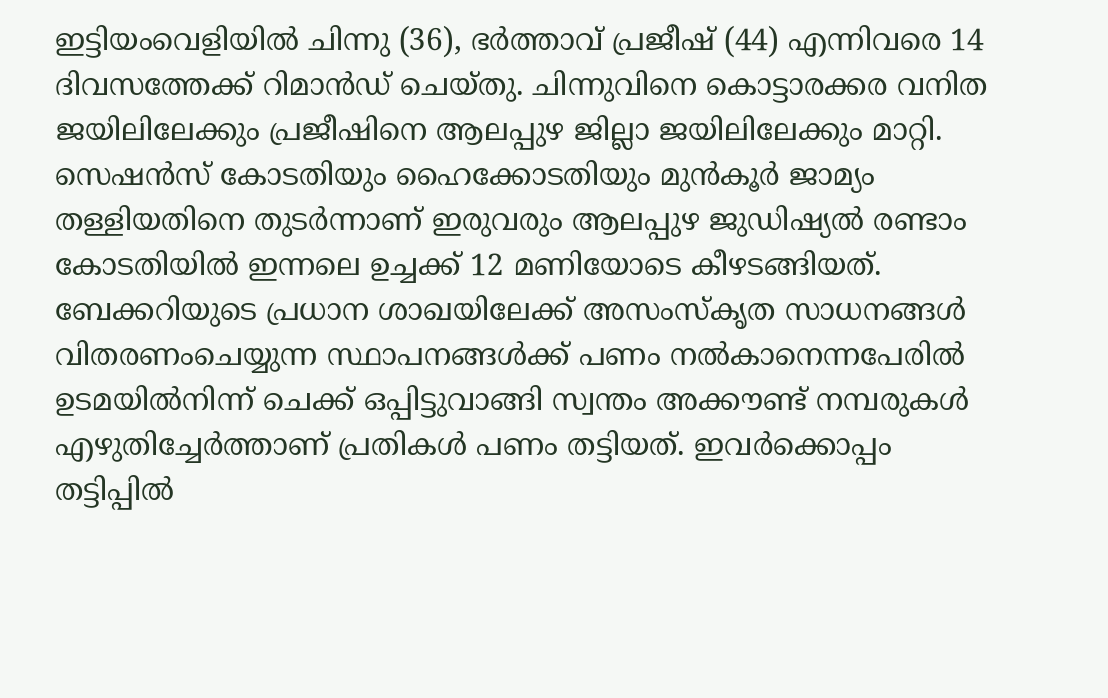ഇട്ടിയംവെളിയിൽ ചിന്നു (36), ഭർത്താവ്‌ പ്രജീഷ്‌ (44) എന്നിവരെ 14 ദിവസത്തേക്ക്‌ റിമാൻഡ്‌ ചെയ്തു. ചിന്നുവിനെ കൊട്ടാരക്കര വനിത ജയിലിലേക്കും പ്രജീഷിനെ ആലപ്പുഴ ജില്ലാ ജയിലിലേക്കും മാറ്റി. സെഷൻസ് കോടതിയും ഹൈക്കോടതിയും മുൻക‍ൂർ ജാമ്യം തള്ളിയതിനെ തുടർന്നാണ്‌ ഇരുവരും ആലപ്പുഴ ജുഡിഷ്യൽ രണ്ടാം കോടതിയിൽ ഇന്നലെ ഉച്ചക്ക് 12 മണിയോടെ കീഴടങ്ങിയത്‌. ബേക്കറിയുടെ പ്രധാന ശാഖയിലേക്ക് അസംസ്‌കൃത സാധനങ്ങൾ വിതരണംചെയ്യുന്ന സ്ഥാപനങ്ങൾക്ക്‌ പണം നൽകാനെന്നപേരിൽ ഉടമയിൽനിന്ന്‌ ചെക്ക്‌ ഒപ്പിട്ടുവാങ്ങി സ്വന്തം അക്ക‍ൗണ്ട്‌ നമ്പരുകൾ എഴുതിച്ചേർത്താണ്‌ പ്രതികൾ പണം തട്ടിയത്‌. ഇവർക്കൊപ്പം തട്ടിപ്പിൽ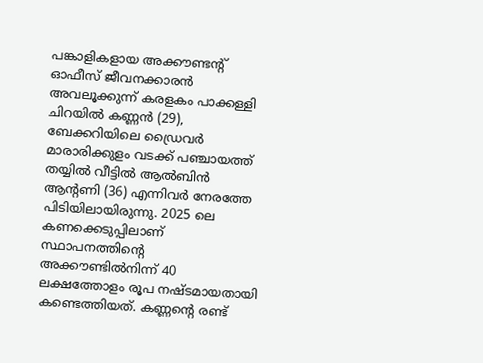പങ്കാളികളായ അക്ക‍ൗണ്ടന്റ്‌ ഓഫീസ് ജീവനക്കാരൻ അവലൂക്കുന്ന് കരളകം പാക്കള്ളി ചിറയിൽ കണ്ണൻ (29), ബേക്കറിയിലെ ഡ്രൈവർ മാരാരിക്കുളം വടക്ക് പഞ്ചായത്ത് തയ്യിൽ വീട്ടിൽ ആൽബിൻ ആന്റണി (36) എന്നിവർ നേരത്തേ പിടിയിലായിരുന്നു. 2025 ലെ കണക്കെടുപ്പിലാണ് സ്ഥാപനത്തിന്റെ അക്ക‍ൗണ്ടിൽനിന്ന് 40 ലക്ഷത്തോളം രൂപ നഷ്ടമായതായി കണ്ടെത്തിയത്. കണ്ണന്റെ രണ്ട്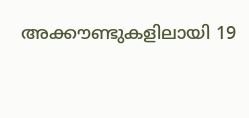അക്കൗണ്ടുകളിലായി 19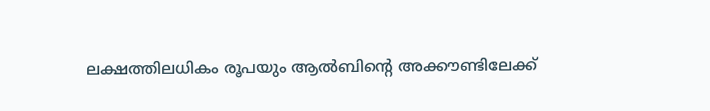ലക്ഷത്തിലധികം രൂപയും ആൽബിന്റെ അക്കൗണ്ടിലേക്ക്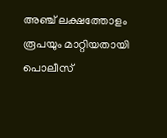അഞ്ച് ലക്ഷത്തോളം രൂപയും മാറ്റിയതായി പൊലീസ്‌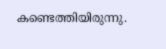കണ്ടെത്തിയിരുന്നു.